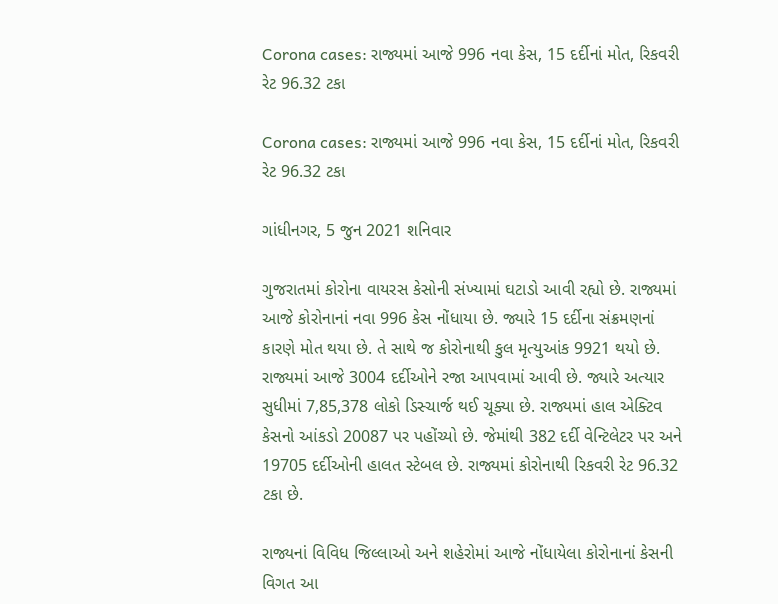Corona cases: રાજ્યમાં આજે 996 નવા કેસ, 15 દર્દીનાં મોત, રિકવરી રેટ 96.32 ટકા

Corona cases: રાજ્યમાં આજે 996 નવા કેસ, 15 દર્દીનાં મોત, રિકવરી રેટ 96.32 ટકા

ગાંધીનગર, 5 જુન 2021 શનિવાર

ગુજરાતમાં કોરોના વાયરસ કેસોની સંખ્યામાં ઘટાડો આવી રહ્યો છે. રાજ્યમાં આજે કોરોનાનાં નવા 996 કેસ નોંધાયા છે. જ્યારે 15 દર્દીના સંક્રમણનાં કારણે મોત થયા છે. તે સાથે જ કોરોનાથી કુલ મૃત્યુઆંક 9921 થયો છે. રાજ્યમાં આજે 3004 દર્દીઓને રજા આપવામાં આવી છે. જ્યારે અત્યાર સુધીમાં 7,85,378 લોકો ડિસ્ચાર્જ થઈ ચૂક્યા છે. રાજ્યમાં હાલ એક્ટિવ કેસનો આંકડો 20087 પર પહોંચ્યો છે. જેમાંથી 382 દર્દી વેન્ટિલેટર પર અને 19705 દર્દીઓની હાલત સ્ટેબલ છે. રાજ્યમાં કોરોનાથી રિકવરી રેટ 96.32 ટકા છે.

રાજ્યનાં વિવિધ જિલ્લાઓ અને શહેરોમાં આજે નોંધાયેલા કોરોનાનાં કેસની વિગત આ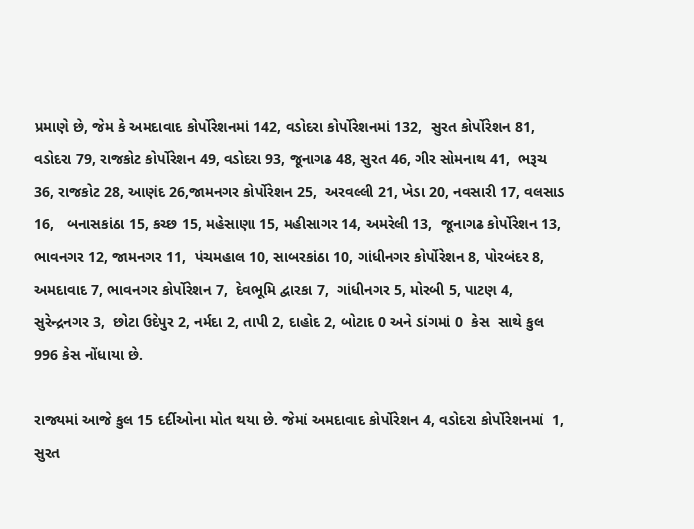પ્રમાણે છે, જેમ કે અમદાવાદ કોર્પોરેશનમાં 142, વડોદરા કોર્પોરેશનમાં 132,  સુરત કોર્પોરેશન 81, વડોદરા 79, રાજકોટ કોર્પોરેશન 49, વડોદરા 93, જૂનાગઢ 48, સુરત 46, ગીર સોમનાથ 41,  ભરૂચ 36, રાજકોટ 28, આણંદ 26,જામનગર કોર્પોરેશન 25,  અરવલ્લી 21, ખેડા 20, નવસારી 17, વલસાડ 16,   બનાસકાંઠા 15, કચ્છ 15, મહેસાણા 15, મહીસાગર 14, અમરેલી 13,  જૂનાગઢ કોર્પોરેશન 13,  ભાવનગર 12, જામનગર 11,  પંચમહાલ 10, સાબરકાંઠા 10, ગાંધીનગર કોર્પોરેશન 8, પોરબંદર 8,  અમદાવાદ 7, ભાવનગર કોર્પોરેશન 7,  દેવભૂમિ દ્વારકા 7,  ગાંધીનગર 5, મોરબી 5, પાટણ 4, સુરેન્દ્રનગર 3,  છોટા ઉદેપુર 2, નર્મદા 2, તાપી 2, દાહોદ 2, બોટાદ 0 અને ડાંગમાં 0  કેસ  સાથે કુલ 996 કેસ નોંધાયા છે.

રાજ્યમાં આજે કુલ 15 દર્દીઓના મોત થયા છે. જેમાં અમદાવાદ કોર્પોરેશન 4, વડોદરા કોર્પોરેશનમાં  1, સુરત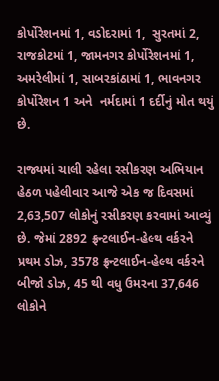કોર્પોરેશનમાં 1, વડોદરામાં 1,  સુરતમાં 2,  રાજકોટમાં 1, જામનગર કોર્પોરેશનમાં 1,  અમરેલીમાં 1, સાબરકાંઠામાં 1, ભાવનગર કોર્પોરેશન 1 અને  નર્મદામાં 1 દર્દીનું મોત થયું છે.

રાજ્યમાં ચાલી રહેલા રસીકરણ અભિયાન હેઠળ પહેલીવાર આજે એક જ દિવસમાં 2,63,507 લોકોનું રસીકરણ કરવામાં આવ્યું છે. જેમાં 2892 ફ્રન્ટલાઈન-હેલ્થ વર્કરને પ્રથમ ડોઝ, 3578 ફ્રન્ટલાઈન-હેલ્થ વર્કરને બીજો ડોઝ, 45 થી વધુ ઉમરના 37,646 લોકોને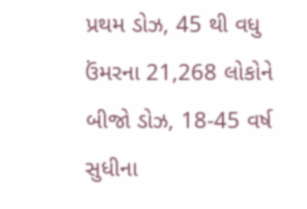પ્રથમ ડોઝ, 45 થી વધુ ઉંમરના 21,268 લોકોને બીજો ડોઝ, 18-45 વર્ષ સુધીના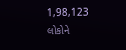1,98,123 લોકોને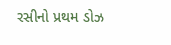રસીનો પ્રથમ ડોઝ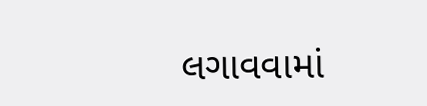લગાવવામાં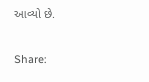આવ્યો છે.

Share: